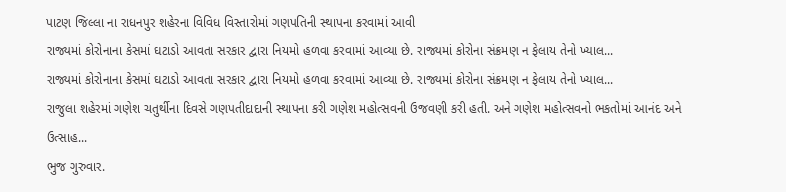પાટણ જિલ્લા ના રાધનપુર શહેરના વિવિધ વિસ્તારોમાં ગણપતિની સ્થાપના કરવામાં આવી
રાજ્યમાં કોરોનાના કેસમાં ઘટાડો આવતા સરકાર દ્વારા નિયમો હળવા કરવામાં આવ્યા છે. રાજ્યમાં કોરોના સંક્રમણ ન ફેલાય તેનો ખ્યાલ...
રાજ્યમાં કોરોનાના કેસમાં ઘટાડો આવતા સરકાર દ્વારા નિયમો હળવા કરવામાં આવ્યા છે. રાજ્યમાં કોરોના સંક્રમણ ન ફેલાય તેનો ખ્યાલ...
રાજુલા શહેરમાં ગણેશ ચતુર્થીના દિવસે ગણપતીદાદાની સ્થાપના કરી ગણેશ મહોત્સવની ઉજવણી કરી હતી. અને ગણેશ મહોત્સવનો ભકતોમાં આનંદ અને ઉત્સાહ...
ભુજ ગુરુવાર.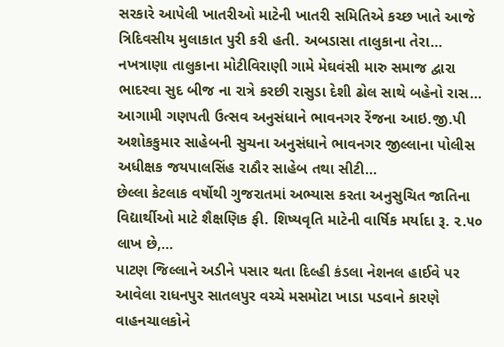સરકારે આપેલી ખાતરીઓ માટેની ખાતરી સમિતિએ કચ્છ ખાતે આજે ત્રિદિવસીય મુલાકાત પુરી કરી હતી. અબડાસા તાલુકાના તેરા...
નખત્રાણા તાલુકાના મોટીવિરાણી ગામે મેઘવંસી મારુ સમાજ દ્વારા ભાદરવા સુદ બીજ ના રાત્રે કરછી રાસુડા દેશી ઢોલ સાથે બહેનો રાસ...
આગામી ગણપતી ઉત્સવ અનુસંધાને ભાવનગર રેંજના આઇ.જી.પી અશોકકુમાર સાહેબની સુચના અનુસંધાને ભાવનગર જીલ્લાના પોલીસ અધીક્ષક જયપાલસિંહ રાઠૌર સાહેબ તથા સીટી...
છેલ્લા કેટલાક વર્ષોથી ગુજરાતમાં અભ્યાસ કરતા અનુસુચિત જાતિના વિદ્યાર્થીઓ માટે શૈક્ષણિક ફી. શિષ્યવૃતિ માટેની વાર્ષિક મર્યાદા રૂ. ૨.૫૦ લાખ છે,...
પાટણ જિલ્લાને અડીને પસાર થતા દિલ્હી કંડલા નેશનલ હાઈવે પર આવેલા રાધનપુર સાતલપુર વચ્ચે મસમોટા ખાડા પડવાને કારણે વાહનચાલકોને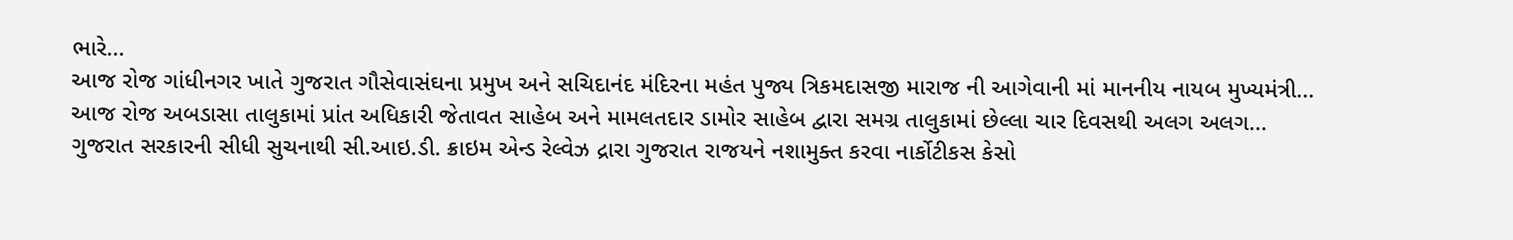ભારે...
આજ રોજ ગાંધીનગર ખાતે ગુજરાત ગૌસેવાસંઘના પ્રમુખ અને સચિદાનંદ મંદિરના મહંત પુજ્ય ત્રિકમદાસજી મારાજ ની આગેવાની માં માનનીય નાયબ મુખ્યમંત્રી...
આજ રોજ અબડાસા તાલુકામાં પ્રાંત અધિકારી જેતાવત સાહેબ અને મામલતદાર ડામોર સાહેબ દ્વારા સમગ્ર તાલુકામાં છેલ્લા ચાર દિવસથી અલગ અલગ...
ગુજરાત સરકારની સીધી સુચનાથી સી.આઇ.ડી. ક્રાઇમ એન્ડ રેલ્વેઝ દ્રારા ગુજરાત રાજયને નશામુક્ત કરવા નાર્કોટીકસ કેસો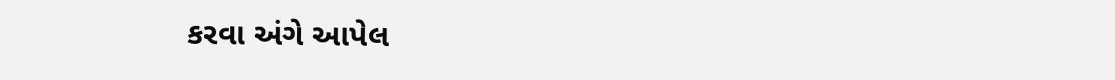કરવા અંગે આપેલ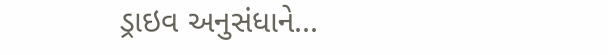ડ્રાઇવ અનુસંધાને...